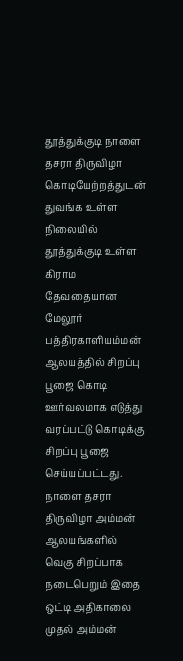தூத்துக்குடி நாளை தசரா திருவிழா கொடியேற்றத்துடன் துவங்க உள்ள நிலையில் தூத்துக்குடி உள்ள கிராம தேவதையான மேலூர் பத்திரகாளியம்மன் ஆலயத்தில் சிறப்பு பூஜை கொடி ஊர்வலமாக எடுத்து வரப்பட்டு கொடிக்கு சிறப்பு பூஜை செய்யப்பட்டது. நாளை தசரா திருவிழா அம்மன் ஆலயங்களில் வெகு சிறப்பாக நடைபெறும் இதை ஒட்டி அதிகாலை முதல் அம்மன்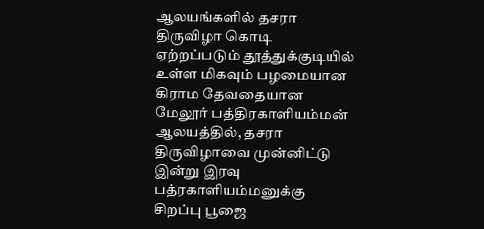ஆலயங்களில் தசரா திருவிழா கொடி ஏற்றப்படும் தூத்துக்குடியில் உள்ள மிகவும் பழமையான கிராம தேவதையான மேலூர் பத்திரகாளியம்மன் ஆலயத்தில், தசரா திருவிழாவை முன்னிட்டு இன்று இரவு பத்ரகாளியம்மனுக்கு சிறப்பு பூஜை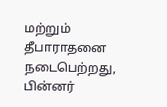மற்றும் தீபாராதனை நடைபெற்றது, பின்னர்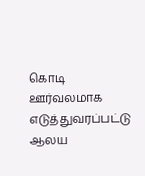கொடி ஊர்வலமாக எடுத்துவரப்பட்டு ஆலய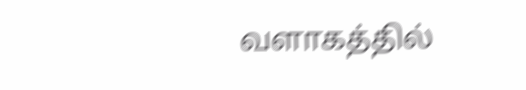வளாகத்தில்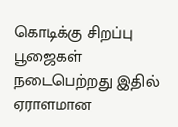கொடிக்கு சிறப்பு பூஜைகள் நடைபெற்றது இதில் ஏராளமான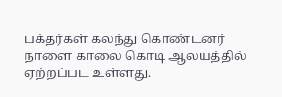பக்தர்கள் கலந்து கொண்டனர் நாளை காலை கொடி ஆலயத்தில் ஏற்றப்பட உள்ளது.